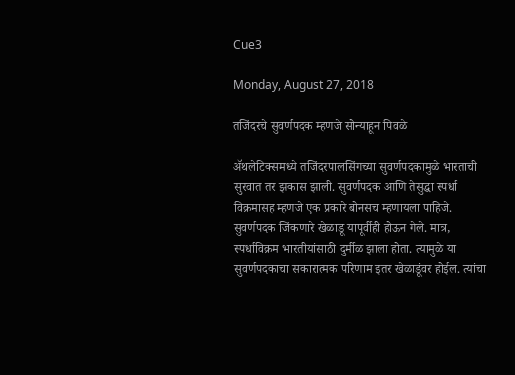Cue3

Monday, August 27, 2018

तजिंदरचे सुवर्णपदक म्हणजे सोन्याहून पिवळे

ॲथलेटिक्‍समध्ये तजिंदरपालसिंगच्या सुवर्णपदकामुळे भारताची सुरवात तर झकास झाली. सुवर्णपदक आणि तेसुद्धा स्पर्धा विक्रमासह म्हणजे एक प्रकारे बोनसच म्हणायला पाहिजे. सुवर्णपदक जिंकणारे खेळाडू यापूर्वीही होऊन गेले. मात्र, स्पर्धाविक्रम भारतीयांसाठी दुर्मीळ झाला होता. त्यामुळे या सुवर्णपदकाचा सकारात्मक परिणाम इतर खेळाडूंवर होईल. त्यांचा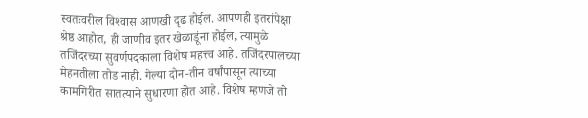स्वतःवरील विश्‍वास आणखी दृढ होईल. आपणही इतरांपेक्षा श्रेष्ठ आहोत, ही जाणीव इतर खेळाडूंना होईल, त्यामुळे तजिंदरच्या सुवर्णपदकाला विशेष महत्त्व आहे. तजिंदरपालच्या मेहनतीला तोड नाही. गेल्या दोन-तीन वर्षांपासून त्याच्या कामगिरीत सातत्याने सुधारणा होत आहे. विशेष म्हणजे तो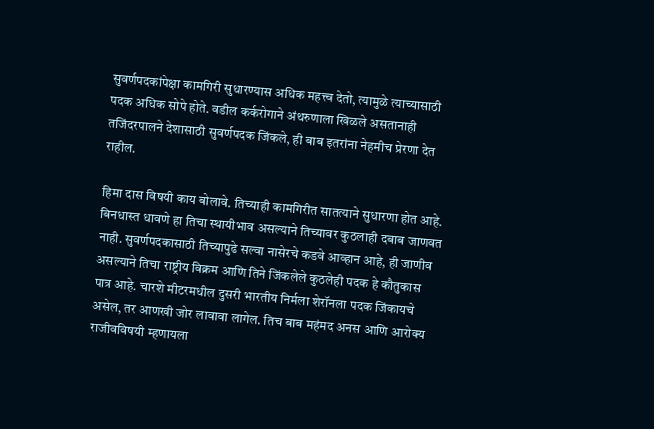सुवर्णपदकांपेक्षा कामगिरी सुधारण्यास अधिक महत्त्व देतो, त्यामुळे त्याच्यासाठी पदक अधिक सोपे होते. वडील कर्करोगाने अंथरुणाला खिळले असतानाही तजिंदरपालने देशासाठी सुवर्णपदक जिंकले, ही बाब इतरांना नेहमीच प्रेरणा देत राहील.

हिमा दास विषयी काय बोलावे. तिच्याही कामगिरीत सातत्याने सुधारणा होत आहे. बिनधास्त धावणे हा तिचा स्थायीभाव असल्याने तिच्यावर कुठलाही दबाब जाणवत नाही. सुवर्णपदकासाठी तिच्यापुढे सल्वा नासेरचे कडवे आव्हान आहे, ही जाणीव असल्याने तिचा राष्ट्रीय विक्रम आणि तिने जिंकलेले कुठलेही पदक हे कौतुकास पात्र आहे. चारशे मीटरमधील दुसरी भारतीय निर्मला शेरॉनला पदक जिंकायचे असेल, तर आणखी जोर लावावा लागेल. तिच बाब महंमद अनस आणि आरोक्‍य राजीवविषयी म्हणायला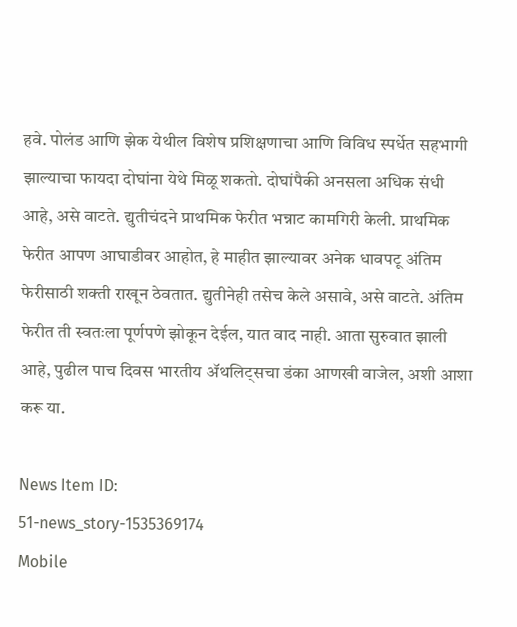हवे. पोलंड आणि झेक येथील विशेष प्रशिक्षणाचा आणि विविध स्पर्धेत सहभागी झाल्याचा फायदा दोघांना येथे मिळू शकतो. दोघांपैकी अनसला अधिक संधी आहे, असे वाटते. द्युतीचंदने प्राथमिक फेरीत भन्नाट कामगिरी केली. प्राथमिक फेरीत आपण आघाडीवर आहोत, हे माहीत झाल्यावर अनेक धावपटू अंतिम फेरीसाठी शक्ती राखून ठेवतात. द्युतीनेही तसेच केले असावे, असे वाटते. अंतिम फेरीत ती स्वतःला पूर्णपणे झोकून देईल, यात वाद नाही. आता सुरुवात झाली आहे, पुढील पाच दिवस भारतीय ॲथलिट्‌सचा डंका आणखी वाजेल, अशी आशा करू या.

News Item ID:
51-news_story-1535369174
Mobile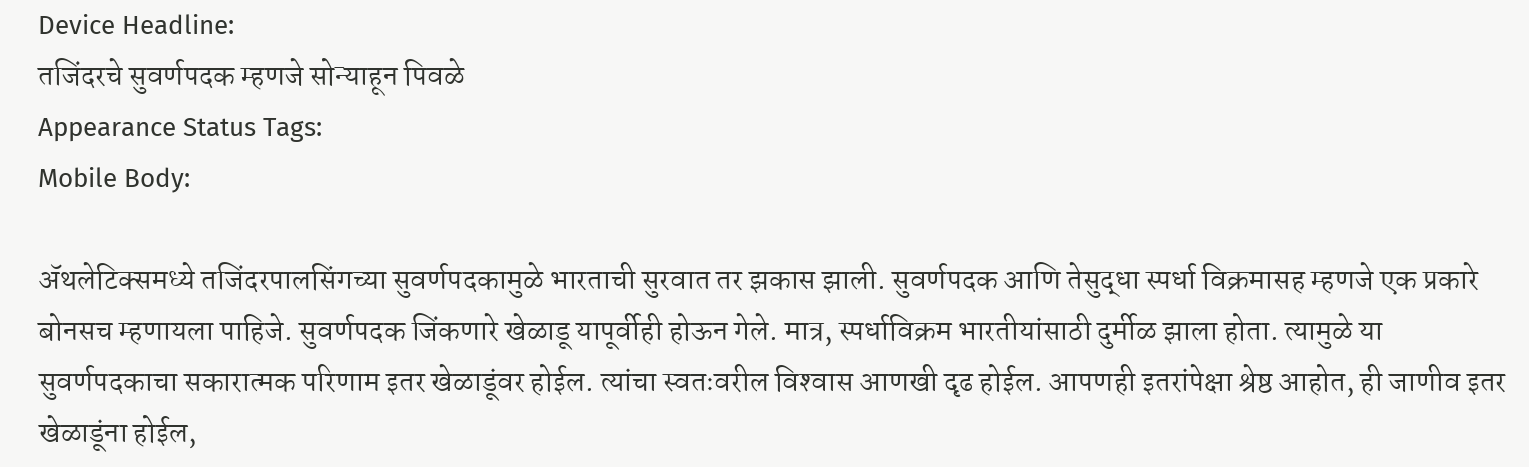Device Headline:
तजिंदरचे सुवर्णपदक म्हणजे सोन्याहून पिवळे
Appearance Status Tags:
Mobile Body:

ॲथलेटिक्‍समध्ये तजिंदरपालसिंगच्या सुवर्णपदकामुळे भारताची सुरवात तर झकास झाली. सुवर्णपदक आणि तेसुद्धा स्पर्धा विक्रमासह म्हणजे एक प्रकारे बोनसच म्हणायला पाहिजे. सुवर्णपदक जिंकणारे खेळाडू यापूर्वीही होऊन गेले. मात्र, स्पर्धाविक्रम भारतीयांसाठी दुर्मीळ झाला होता. त्यामुळे या सुवर्णपदकाचा सकारात्मक परिणाम इतर खेळाडूंवर होईल. त्यांचा स्वतःवरील विश्‍वास आणखी दृढ होईल. आपणही इतरांपेक्षा श्रेष्ठ आहोत, ही जाणीव इतर खेळाडूंना होईल,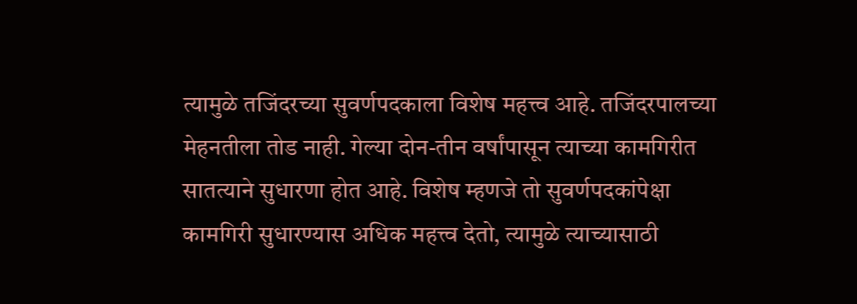त्यामुळे तजिंदरच्या सुवर्णपदकाला विशेष महत्त्व आहे. तजिंदरपालच्या मेहनतीला तोड नाही. गेल्या दोन-तीन वर्षांपासून त्याच्या कामगिरीत सातत्याने सुधारणा होत आहे. विशेष म्हणजे तो सुवर्णपदकांपेक्षा कामगिरी सुधारण्यास अधिक महत्त्व देतो, त्यामुळे त्याच्यासाठी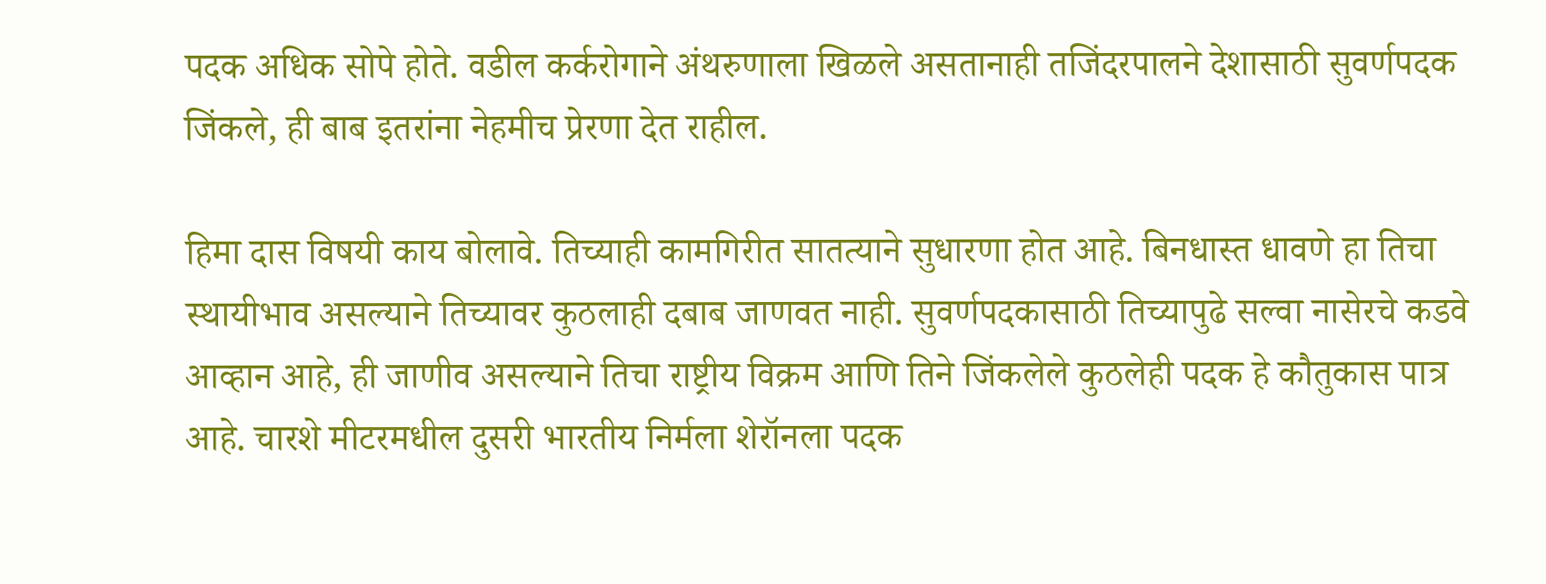पदक अधिक सोपे होते. वडील कर्करोगाने अंथरुणाला खिळले असतानाही तजिंदरपालने देशासाठी सुवर्णपदक जिंकले, ही बाब इतरांना नेहमीच प्रेरणा देत राहील.

हिमा दास विषयी काय बोलावे. तिच्याही कामगिरीत सातत्याने सुधारणा होत आहे. बिनधास्त धावणे हा तिचा स्थायीभाव असल्याने तिच्यावर कुठलाही दबाब जाणवत नाही. सुवर्णपदकासाठी तिच्यापुढे सल्वा नासेरचे कडवे आव्हान आहे, ही जाणीव असल्याने तिचा राष्ट्रीय विक्रम आणि तिने जिंकलेले कुठलेही पदक हे कौतुकास पात्र आहे. चारशे मीटरमधील दुसरी भारतीय निर्मला शेरॉनला पदक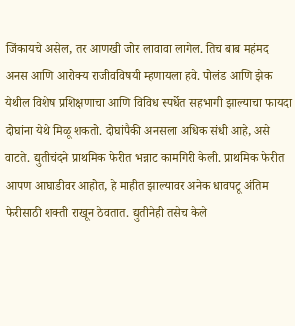जिंकायचे असेल, तर आणखी जोर लावावा लागेल. तिच बाब महंमद अनस आणि आरोक्‍य राजीवविषयी म्हणायला हवे. पोलंड आणि झेक येथील विशेष प्रशिक्षणाचा आणि विविध स्पर्धेत सहभागी झाल्याचा फायदा दोघांना येथे मिळू शकतो. दोघांपैकी अनसला अधिक संधी आहे, असे वाटते. द्युतीचंदने प्राथमिक फेरीत भन्नाट कामगिरी केली. प्राथमिक फेरीत आपण आघाडीवर आहोत, हे माहीत झाल्यावर अनेक धावपटू अंतिम फेरीसाठी शक्ती राखून ठेवतात. द्युतीनेही तसेच केले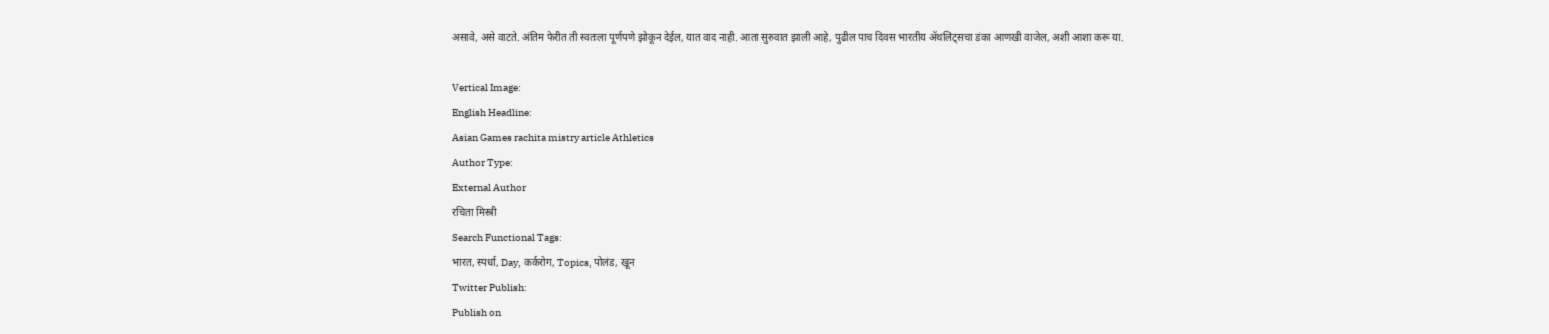असावे, असे वाटते. अंतिम फेरीत ती स्वतःला पूर्णपणे झोकून देईल, यात वाद नाही. आता सुरुवात झाली आहे, पुढील पाच दिवस भारतीय ॲथलिट्‌सचा डंका आणखी वाजेल, अशी आशा करू या.

Vertical Image:
English Headline:
Asian Games rachita mistry article Athletics
Author Type:
External Author
रचिता मिस्त्री
Search Functional Tags:
भारत, स्पर्धा, Day, कर्करोग, Topics, पोलंड, खून
Twitter Publish:
Publish on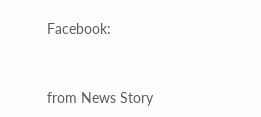Facebook:


from News Story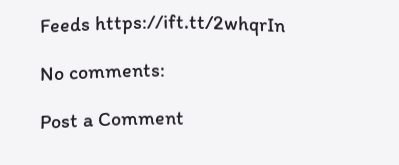Feeds https://ift.tt/2whqrIn

No comments:

Post a Comment